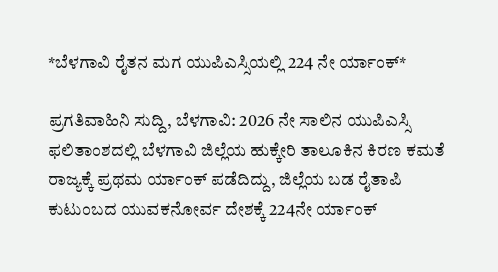*ಬೆಳಗಾವಿ ರೈತನ ಮಗ ಯುಪಿಎಸ್ಸಿಯಲ್ಲಿ 224 ನೇ ರ್ಯಾಂಕ್*

ಪ್ರಗತಿವಾಹಿನಿ ಸುದ್ದಿ, ಬೆಳಗಾವಿ: 2026 ನೇ ಸಾಲಿನ ಯುಪಿಎಸ್ಸಿ ಫಲಿತಾಂಶದಲ್ಲಿ ಬೆಳಗಾವಿ ಜಿಲ್ಲೆಯ ಹುಕ್ಕೇರಿ ತಾಲೂಕಿನ ಕಿರಣ ಕಮತೆ ರಾಜ್ಯಕ್ಕೆ ಪ್ರಥಮ ರ್ಯಾಂಕ್ ಪಡೆದಿದ್ದು, ಜಿಲ್ಲೆಯ ಬಡ ರೈತಾಪಿ ಕುಟುಂಬದ ಯುವಕನೋರ್ವ ದೇಶಕ್ಕೆ 224ನೇ ರ್ಯಾಂಕ್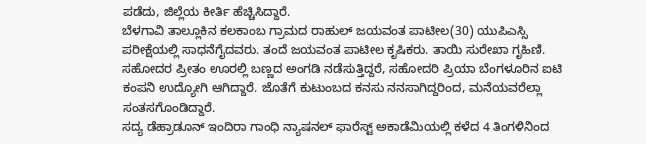ಪಡೆದು, ಜಿಲ್ಲೆಯ ಕೀರ್ತಿ ಹೆಚ್ಚಿಸಿದ್ದಾರೆ.
ಬೆಳಗಾವಿ ತಾಲ್ಲೂಕಿನ ಕಲಕಾಂಬ ಗ್ರಾಮದ ರಾಹುಲ್ ಜಯವಂತ ಪಾಟೀಲ(30) ಯುಪಿಎಸ್ಸಿ ಪರೀಕ್ಷೆಯಲ್ಲಿ ಸಾಧನೆಗೈದವರು. ತಂದೆ ಜಯವಂತ ಪಾಟೀಲ ಕೃಷಿಕರು. ತಾಯಿ ಸುರೇಖಾ ಗೃಹಿಣಿ. ಸಹೋದರ ಪ್ರೀತಂ ಊರಲ್ಲಿ ಬಣ್ಣದ ಅಂಗಡಿ ನಡೆಸುತ್ತಿದ್ದರೆ, ಸಹೋದರಿ ಪ್ರಿಯಾ ಬೆಂಗಳೂರಿನ ಐಟಿ ಕಂಪನಿ ಉದ್ಯೋಗಿ ಆಗಿದ್ದಾರೆ. ಜೊತೆಗೆ ಕುಟುಂಬದ ಕನಸು ನನಸಾಗಿದ್ದರಿಂದ, ಮನೆಯವರೆಲ್ಲಾ ಸಂತಸಗೊಂಡಿದ್ದಾರೆ.
ಸದ್ಯ ಡೆಹ್ರಾಡೂನ್ ಇಂದಿರಾ ಗಾಂಧಿ ನ್ಯಾಷನಲ್ ಫಾರೆಸ್ಟ್ ಅಕಾಡೆಮಿಯಲ್ಲಿ ಕಳೆದ 4 ತಿಂಗಳಿನಿಂದ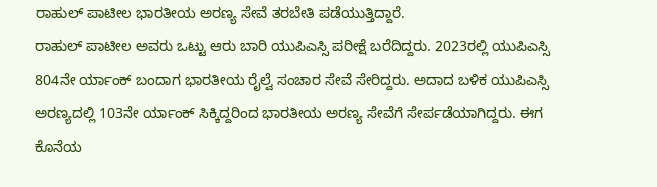ರಾಹುಲ್ ಪಾಟೀಲ ಭಾರತೀಯ ಅರಣ್ಯ ಸೇವೆ ತರಬೇತಿ ಪಡೆಯುತ್ತಿದ್ದಾರೆ.
ರಾಹುಲ್ ಪಾಟೀಲ ಅವರು ಒಟ್ಟು ಆರು ಬಾರಿ ಯುಪಿಎಸ್ಸಿ ಪರೀಕ್ಷೆ ಬರೆದಿದ್ದರು. 2023ರಲ್ಲಿ ಯುಪಿಎಸ್ಸಿ 804ನೇ ರ್ಯಾಂಕ್ ಬಂದಾಗ ಭಾರತೀಯ ರೈಲ್ವೆ ಸಂಚಾರ ಸೇವೆ ಸೇರಿದ್ದರು. ಅದಾದ ಬಳಿಕ ಯುಪಿಎಸ್ಸಿ ಅರಣ್ಯದಲ್ಲಿ 103ನೇ ರ್ಯಾಂಕ್ ಸಿಕ್ಕಿದ್ದರಿಂದ ಭಾರತೀಯ ಅರಣ್ಯ ಸೇವೆಗೆ ಸೇರ್ಪಡೆಯಾಗಿದ್ದರು. ಈಗ ಕೊನೆಯ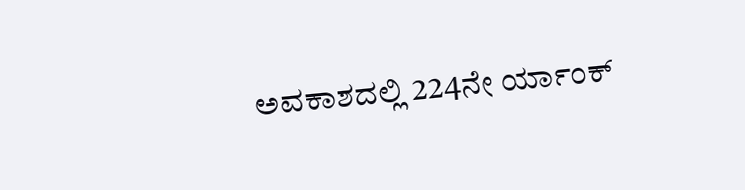ಅವಕಾಶದಲ್ಲಿ 224ನೇ ರ್ಯಾಂಕ್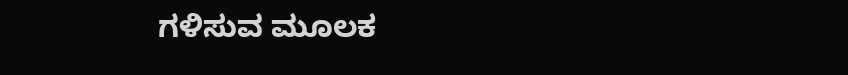ಗಳಿಸುವ ಮೂಲಕ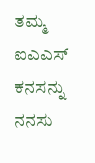ತಮ್ಮ ಐಎಎಸ್ ಕನಸನ್ನು ನನಸು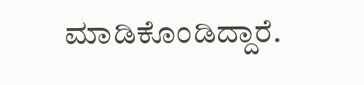ಮಾಡಿಕೊಂಡಿದ್ದಾರೆ.